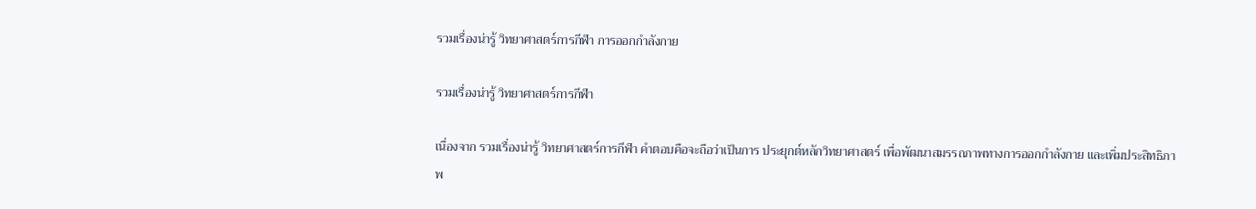รวมเรื่องน่ารู้ วิทยาศาสตร์การกีฬา การออกกำลังกาย

รวมเรื่องน่ารู้ วิทยาศาสตร์การกีฬา

เนื่องจาก รวมเรื่องน่ารู้ วิทยาศาสตร์การกีฬา คำตอบคือจะถือว่าเป็นการ ประยุกต์หลักวิทยาศาสตร์ เพื่อพัฒนาสมรรถภาพทางการออกกำลังกาย และเพิ่มประสิทธิภาพ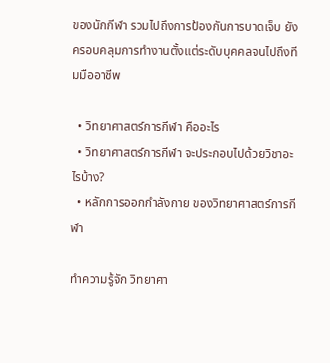ของนักกีฬา รวมไปถึงการป้องกันการบาดเจ็บ ยังครอบคลุมการทำงานตั้งแต่ระดับบุคคลจนไปถึงทีมมืออาชีพ

  • วิทยาศาสตร์การกีฬา คืออะไร
  • วิทยาศาสตร์การกีฬา จะประกอบไปด้วยวิชาอะไรบ้าง?
  • หลักการออกกำลังกาย ของวิทยาศาสตร์การกีฬา

ทำความรู้จัก วิทยาศา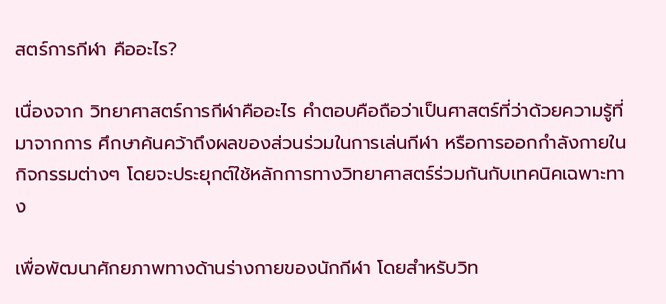สตร์การกีฬา คืออะไร?

เนื่องจาก วิทยาศาสตร์การกีฬาคืออะไร คำตอบคือถือว่าเป็นศาสตร์ที่ว่าด้วยความรู้ที่มาจากการ ศึกษาค้นคว้าถึงผลของส่วนร่วมในการเล่นกีฬา หรือการออกกำลังกายในกิจกรรมต่างๆ โดยจะประยุกต์ใช้หลักการทางวิทยาศาสตร์ร่วมกันกับเทคนิคเฉพาะทาง

เพื่อพัฒนาศักยภาพทางด้านร่างกายของนักกีฬา โดยสำหรับวิท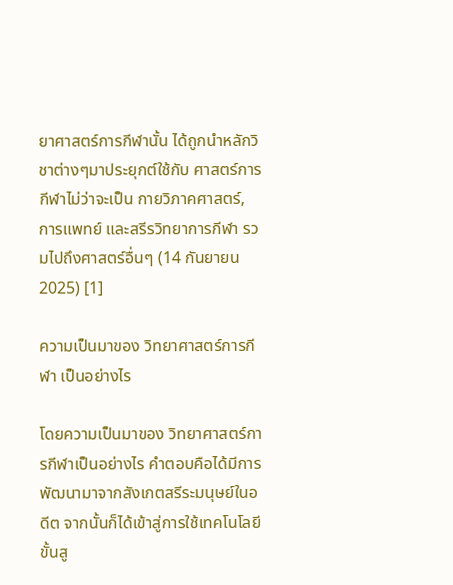ยาศาสตร์การกีฬานั้น ได้ถูกนำหลักวิชาต่างๆมาประยุกต์ใช้กับ ศาสตร์การกีฬาไม่ว่าจะเป็น กายวิภาคศาสตร์, การแพทย์ และสรีรวิทยาการกีฬา รวมไปถึงศาสตร์อื่นๆ (14 กันยายน 2025) [1]

ความเป็นมาของ วิทยาศาสตร์การกีฬา เป็นอย่างไร

โดยความเป็นมาของ วิทยาศาสตร์การกีฬาเป็นอย่างไร คำตอบคือได้มีการพัฒนามาจากสังเกตสรีระมนุษย์ในอดีต จากนั้นก็ได้เข้าสู่การใช้เทคโนโลยีขั้นสู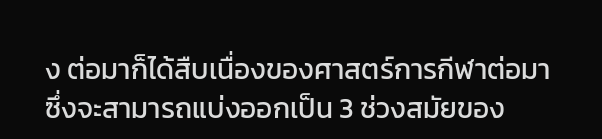ง ต่อมาก็ได้สืบเนื่องของศาสตร์การกีฬาต่อมา ซึ่งจะสามารถแบ่งออกเป็น 3 ช่วงสมัยของ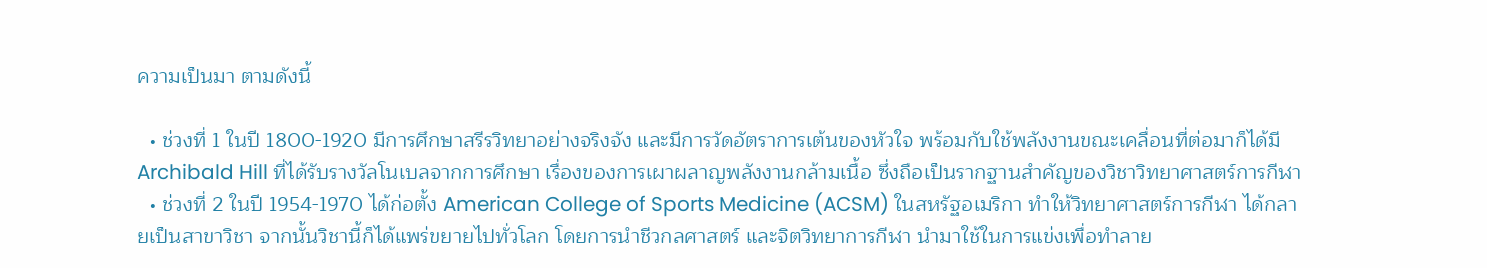ความเป็นมา ตามดังนี้

  • ช่วงที่ 1 ในปี 1800-1920 มีการศึกษาสรีรวิทยาอย่างจริงจัง และมีการวัดอัตราการเต้นของหัวใจ พร้อมกับใช้พลังงานขณะเคลื่อนที่ต่อมาก็ได้มี Archibald Hill ที่ได้รับรางวัลโนเบลจากการศึกษา เรื่องของการเผาผลาญพลังงานกล้ามเนื้อ ซึ่งถือเป็นรากฐานสำคัญของวิชาวิทยาศาสตร์การกีฬา
  • ช่วงที่ 2 ในปี 1954-1970 ได้ก่อตั้ง American College of Sports Medicine (ACSM) ในสหรัฐอเมริกา ทำให้วิทยาศาสตร์การกีฬา ได้กลายเป็นสาขาวิชา จากนั้นวิชานี้ก็ได้แพร่ขยายไปทั่วโลก โดยการนำชีวกลศาสตร์ และจิตวิทยาการกีฬา นำมาใช้ในการแข่งเพื่อทำลาย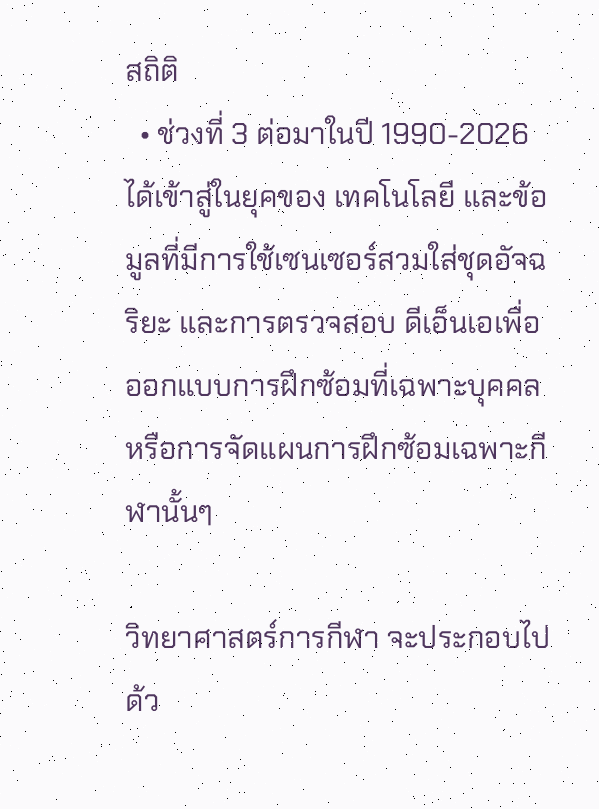สถิติ
  • ช่วงที่ 3 ต่อมาในปี 1990-2026 ได้เข้าสู่ในยุคของ เทคโนโลยี และข้อมูลที่มีการใช้เซนเซอร์สวมใส่ชุดอัจฉริยะ และการตรวจสอบ ดีเอ็นเอเพื่อออกแบบการฝึกซ้อมที่เฉพาะบุคคล หรือการจัดแผนการฝึกซ้อมเฉพาะกีฬานั้นๆ

วิทยาศาสตร์การกีฬา จะประกอบไปด้ว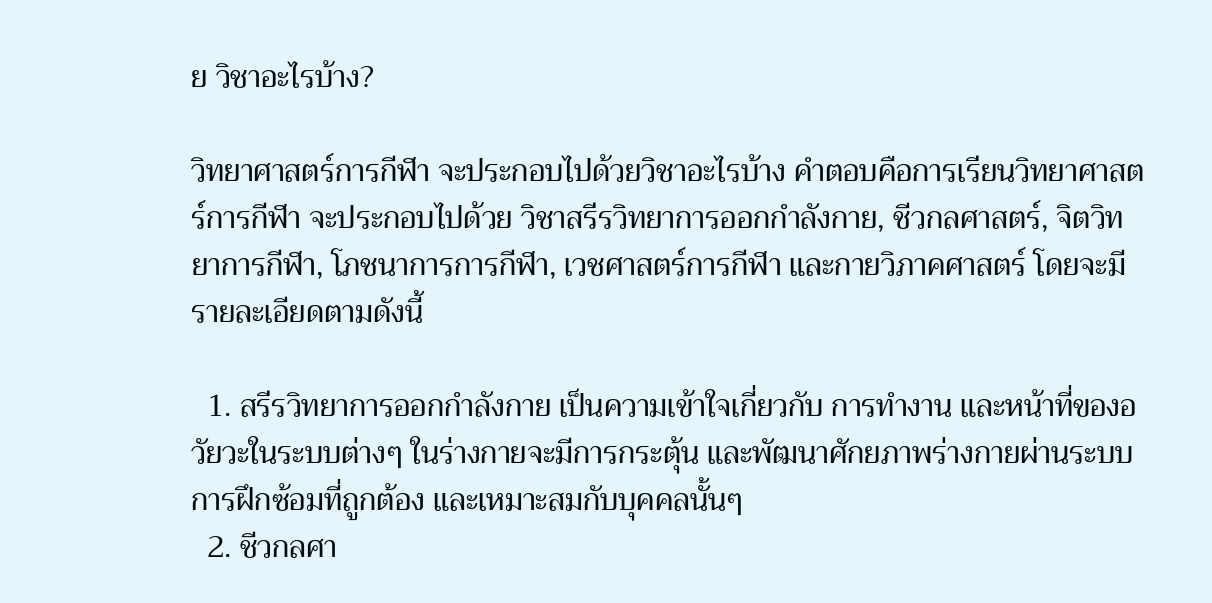ย วิชาอะไรบ้าง?

วิทยาศาสตร์การกีฬา จะประกอบไปด้วยวิชาอะไรบ้าง คำตอบคือการเรียนวิทยาศาสตร์การกีฬา จะประกอบไปด้วย วิชาสรีรวิทยาการออกกำลังกาย, ชีวกลศาสตร์, จิตวิทยาการกีฬา, โภชนาการการกีฬา, เวชศาสตร์การกีฬา และกายวิภาคศาสตร์ โดยจะมีรายละเอียดตามดังนี้

  1. สรีรวิทยาการออกกำลังกาย เป็นความเข้าใจเกี่ยวกับ การทำงาน และหน้าที่ของอวัยวะในระบบต่างๆ ในร่างกายจะมีการกระตุ้น และพัฒนาศักยภาพร่างกายผ่านระบบการฝึกซ้อมที่ถูกต้อง และเหมาะสมกับบุคคลนั้นๆ
  2. ชีวกลศา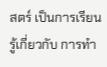สตร์ เป็นการเรียนรู้เกี่ยวกับ การทำ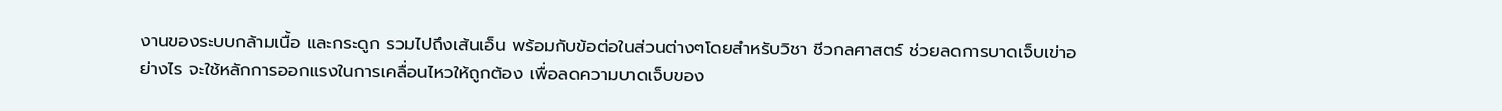งานของระบบกล้ามเนื้อ และกระดูก รวมไปถึงเส้นเอ็น พร้อมกับข้อต่อในส่วนต่างๆโดยสำหรับวิชา ชีวกลศาสตร์ ช่วยลดการบาดเจ็บเข่าอย่างไร จะใช้หลักการออกแรงในการเคลื่อนไหวให้ถูกต้อง เพื่อลดความบาดเจ็บของ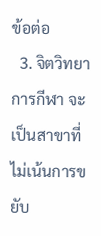ข้อต่อ
  3. จิตวิทยาการกีฬา จะเป็นสาขาที่ไม่เน้นการขยับ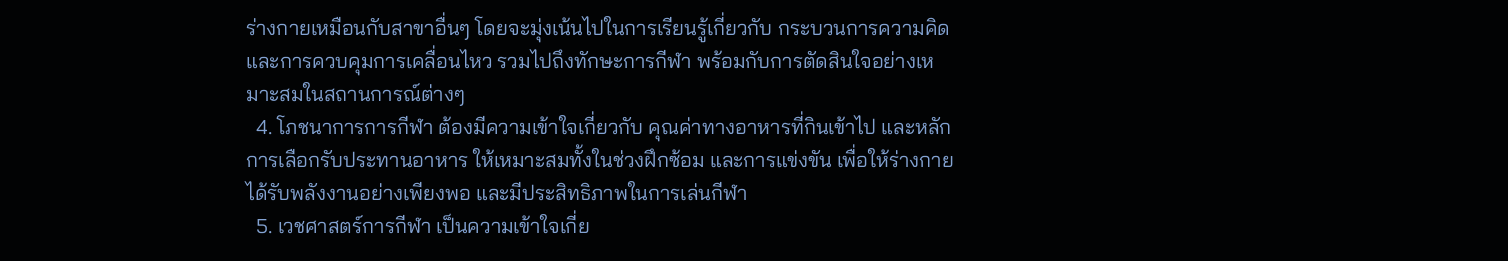ร่างกายเหมือนกับสาขาอื่นๆ โดยจะมุ่งเน้นไปในการเรียนรู้เกี่ยวกับ กระบวนการความคิด และการควบคุมการเคลื่อนไหว รวมไปถึงทักษะการกีฬา พร้อมกับการตัดสินใจอย่างเหมาะสมในสถานการณ์ต่างๆ
  4. โภชนาการการกีฬา ต้องมีความเข้าใจเกี่ยวกับ คุณค่าทางอาหารที่กินเข้าไป และหลักการเลือกรับประทานอาหาร ให้เหมาะสมทั้งในช่วงฝึกซ้อม และการแข่งขัน เพื่อให้ร่างกายได้รับพลังงานอย่างเพียงพอ และมีประสิทธิภาพในการเล่นกีฬา
  5. เวชศาสตร์การกีฬา เป็นความเข้าใจเกี่ย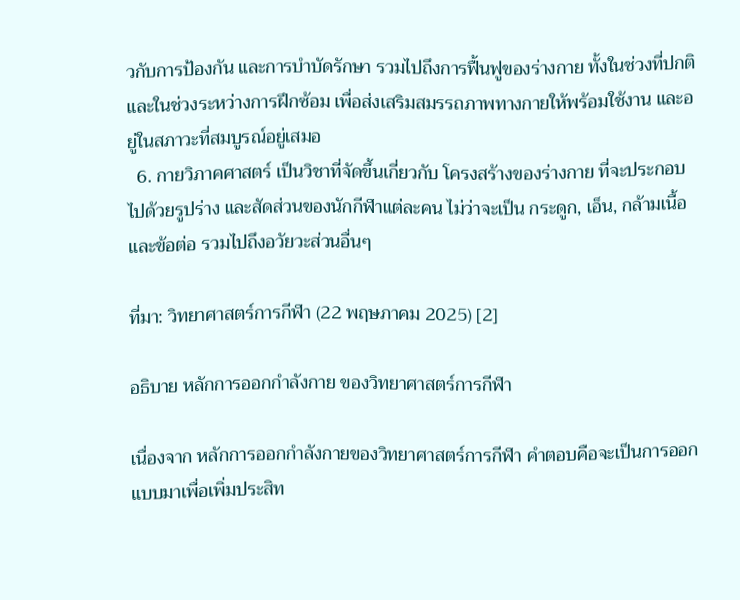วกับการป้องกัน และการบำบัดรักษา รวมไปถึงการฟื้นฟูของร่างกาย ทั้งในช่วงที่ปกติ และในช่วงระหว่างการฝึกซ้อม เพื่อส่งเสริมสมรรถภาพทางกายให้พร้อมใช้งาน และอยู่ในสภาวะที่สมบูรณ์อยู่เสมอ
  6. กายวิภาคศาสตร์ เป็นวิชาที่จัดขึ้นเกี่ยวกับ โครงสร้างของร่างกาย ที่จะประกอบไปด้วยรูปร่าง และสัดส่วนของนักกีฬาแต่ละคน ไม่ว่าจะเป็น กระดูก, เอ็น, กล้ามเนื้อ และข้อต่อ รวมไปถึงอวัยวะส่วนอื่นๆ

ที่มา: วิทยาศาสตร์การกีฬา (22 พฤษภาคม 2025) [2]

อธิบาย หลักการออกกำลังกาย ของวิทยาศาสตร์การกีฬา

เนื่องจาก หลักการออกกำลังกายของวิทยาศาสตร์การกีฬา คำตอบคือจะเป็นการออกแบบมาเพื่อเพิ่มประสิท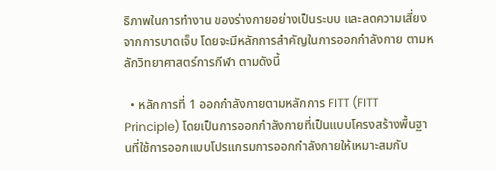ธิภาพในการทำงาน ของร่างกายอย่างเป็นระบบ และลดความเสี่ยงจากการบาดเจ็บ โดยจะมีหลักการสำคัญในการออกกำลังกาย ตามหลักวิทยาศาสตร์การกีฬา ตามดังนี้

  • หลักการที่ 1 ออกกำลังกายตามหลักการ FITT (FITT Principle) โดยเป็นการออกกำลังกายที่เป็นแบบโครงสร้างพื้นฐานที่ใช้การออกแบบโปรแกรมการออกกำลังกายให้เหมาะสมกับ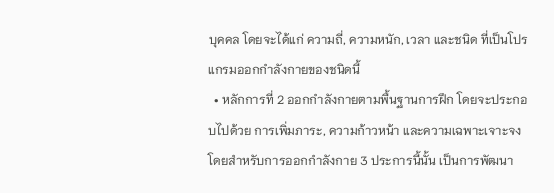บุคคล โดยจะได้แก่ ความถี่, ความหนัก, เวลา และชนิด ที่เป็นโปรแกรมออกกำลังกายของชนิดนี้
  • หลักการที่ 2 ออกกำลังกายตามพื้นฐานการฝึก โดยจะประกอบไปด้วย การเพิ่มภาระ, ความก้าวหน้า และความเฉพาะเจาะจง โดยสำหรับการออกกำลังกาย 3 ประการนี้นั้น เป็นการพัฒนา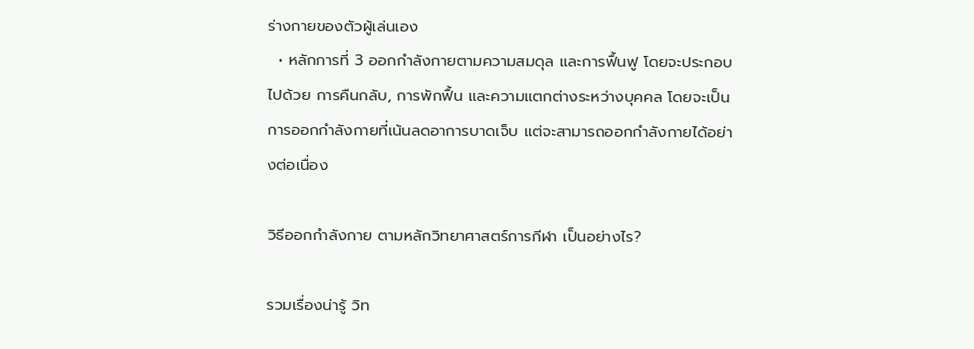ร่างกายของตัวผู้เล่นเอง
  • หลักการที่ 3 ออกกำลังกายตามความสมดุล และการฟื้นฟู โดยจะประกอบไปด้วย การคืนกลับ, การพักฟื้น และความแตกต่างระหว่างบุคคล โดยจะเป็นการออกกำลังกายที่เน้นลดอาการบาดเจ็บ แต่จะสามารถออกกำลังกายได้อย่างต่อเนื่อง

วิธีออกกำลังกาย ตามหลักวิทยาศาสตร์การกีฬา เป็นอย่างไร?

รวมเรื่องน่ารู้ วิท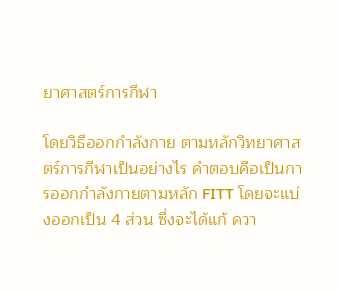ยาศาสตร์การกีฬา

โดยวิธีออกกำลังกาย ตามหลักวิทยาศาสตร์การกีฬาเป็นอย่างไร คำตอบคือเป็นการออกกำลังกายตามหลัก FITT โดยจะแบ่งออกเป็น 4 ส่วน ซึ่งจะได้แก้ ควา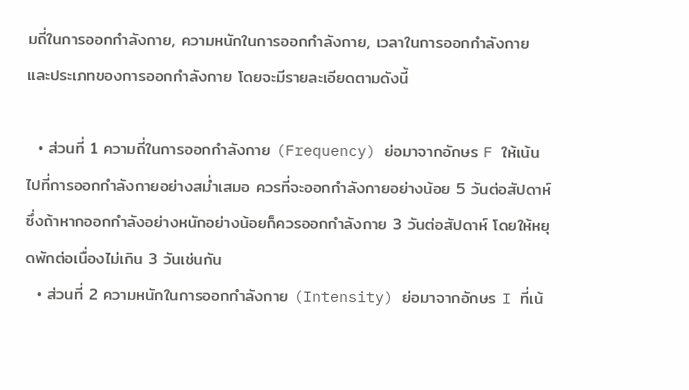มถี่ในการออกกำลังกาย, ความหนักในการออกกำลังกาย, เวลาในการออกกำลังกาย และประเภทของการออกกำลังกาย โดยจะมีรายละเอียดตามดังนี้

  • ส่วนที่ 1 ความถี่ในการออกกำลังกาย (Frequency) ย่อมาจากอักษร F ให้เน้นไปที่การออกกำลังกายอย่างสม่ำเสมอ ควรที่จะออกกำลังกายอย่างน้อย 5 วันต่อสัปดาห์ ซึ่งถ้าหากออกกำลังอย่างหนักอย่างน้อยก็ควรออกกำลังกาย 3 วันต่อสัปดาห์ โดยให้หยุดพักต่อเนื่องไม่เกิน 3 วันเช่นกัน
  • ส่วนที่ 2 ความหนักในการออกกำลังกาย (Intensity) ย่อมาจากอักษร I ที่เน้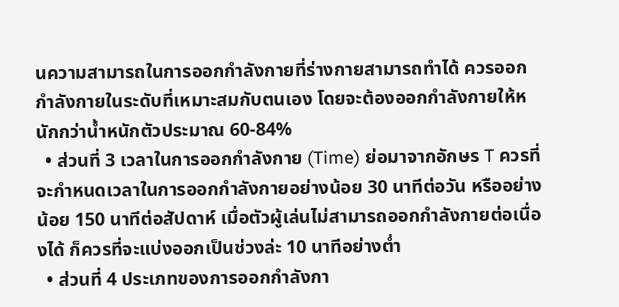นความสามารถในการออกกำลังกายที่ร่างกายสามารถทำได้ ควรออกกำลังกายในระดับที่เหมาะสมกับตนเอง โดยจะต้องออกกำลังกายให้หนักกว่าน้ำหนักตัวประมาณ 60-84%
  • ส่วนที่ 3 เวลาในการออกกำลังกาย (Time) ย่อมาจากอักษร T ควรที่จะกำหนดเวลาในการออกกำลังกายอย่างน้อย 30 นาทีต่อวัน หรืออย่างน้อย 150 นาทีต่อสัปดาห์ เมื่อตัวผู้เล่นไม่สามารถออกกำลังกายต่อเนื่องได้ ก็ควรที่จะแบ่งออกเป็นช่วงล่ะ 10 นาทีอย่างต่ำ
  • ส่วนที่ 4 ประเภทของการออกกำลังกา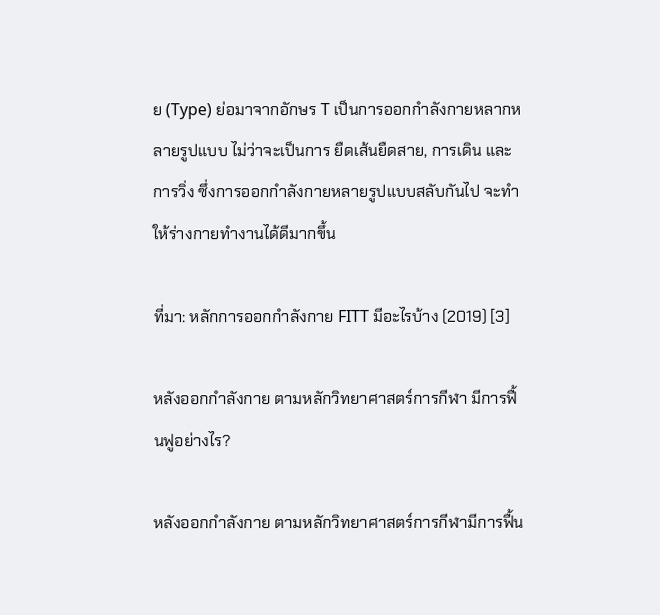ย (Type) ย่อมาจากอักษร T เป็นการออกกำลังกายหลากหลายรูปแบบ ไม่ว่าจะเป็นการ ยืดเส้นยืดสาย, การเดิน และการวิ่ง ซึ่งการออกกำลังกายหลายรูปแบบสลับกันไป จะทำให้ร่างกายทำงานได้ดีมากขึ้น

ที่มา: หลักการออกกำลังกาย FITT มีอะไรบ้าง (2019) [3]

หลังออกกำลังกาย ตามหลักวิทยาศาสตร์การกีฬา มีการฟื้นฟูอย่างไร?

หลังออกกำลังกาย ตามหลักวิทยาศาสตร์การกีฬามีการฟื้น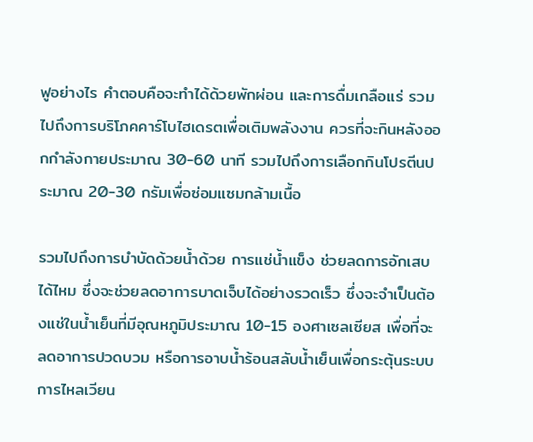ฟูอย่างไร คำตอบคือจะทำได้ด้วยพักผ่อน และการดื่มเกลือแร่ รวมไปถึงการบริโภคคาร์โบไฮเดรตเพื่อเติมพลังงาน ควรที่จะกินหลังออกกำลังกายประมาณ 30-60 นาที รวมไปถึงการเลือกกินโปรตีนประมาณ 20-30 กรัมเพื่อซ่อมแซมกล้ามเนื้อ

รวมไปถึงการบำบัดด้วยน้ำด้วย การแช่น้ำแข็ง ช่วยลดการอักเสบได้ไหม ซึ่งจะช่วยลดอาการบาดเจ็บได้อย่างรวดเร็ว ซึ่งจะจำเป็นต้องแช่ในน้ำเย็นที่มีอุณหภูมิประมาณ 10-15 องศาเซลเซียส เพื่อที่จะลดอาการปวดบวม หรือการอาบน้ำร้อนสลับน้ำเย็นเพื่อกระตุ้นระบบการไหลเวียน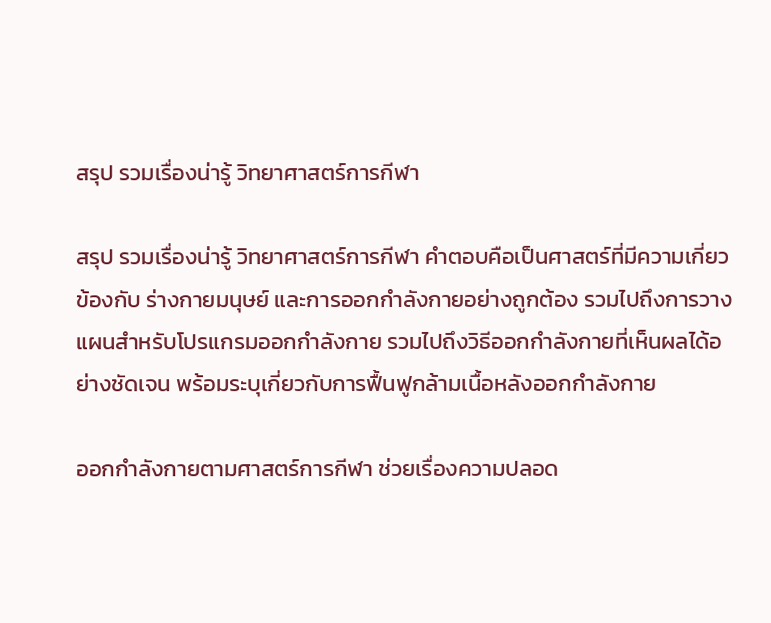สรุป รวมเรื่องน่ารู้ วิทยาศาสตร์การกีฬา

สรุป รวมเรื่องน่ารู้ วิทยาศาสตร์การกีฬา คำตอบคือเป็นศาสตร์ที่มีความเกี่ยวข้องกับ ร่างกายมนุษย์ และการออกกำลังกายอย่างถูกต้อง รวมไปถึงการวางแผนสำหรับโปรแกรมออกกำลังกาย รวมไปถึงวิธีออกกำลังกายที่เห็นผลได้อย่างชัดเจน พร้อมระบุเกี่ยวกับการฟื้นฟูกล้ามเนื้อหลังออกกำลังกาย

ออกกำลังกายตามศาสตร์การกีฬา ช่วยเรื่องความปลอด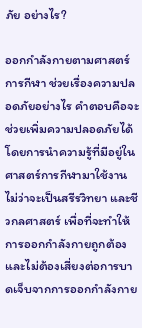ภัย อย่างไร?

ออกกำลังกายตามศาสตร์การกีฬา ช่วยเรื่องความปลอดภัยอย่างไร คำตอบคือจะช่วยเพิ่มความปลอดภัยได้ โดยการนำความรู้ที่มีอยู่ในศาสตร์การกีฬามาใช้งาน ไม่ว่าจะเป็นสรีรวิทยา และชีวกลศาสตร์ เพื่อที่จะทำให้การออกกำลังกายถูกต้อง และไม่ต้องเสี่ยงต่อการบาดเจ็บจากการออกกำลังกาย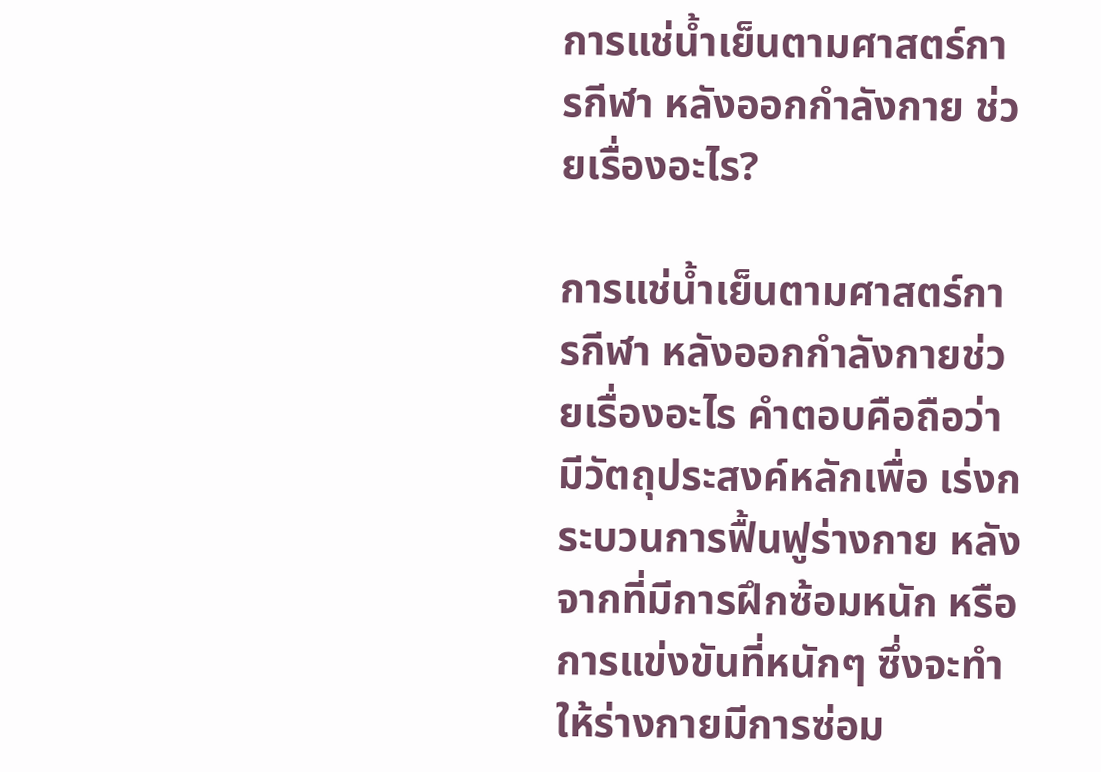การแช่น้ำเย็นตามศาสตร์การกีฬา หลังออกกำลังกาย ช่วยเรื่องอะไร?

การแช่น้ำเย็นตามศาสตร์การกีฬา หลังออกกำลังกายช่วยเรื่องอะไร คำตอบคือถือว่ามีวัตถุประสงค์หลักเพื่อ เร่งกระบวนการฟื้นฟูร่างกาย หลังจากที่มีการฝึกซ้อมหนัก หรือการแข่งขันที่หนักๆ ซึ่งจะทำให้ร่างกายมีการซ่อม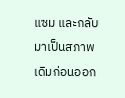แซม และกลับมาเป็นสภาพเดิมก่อนออก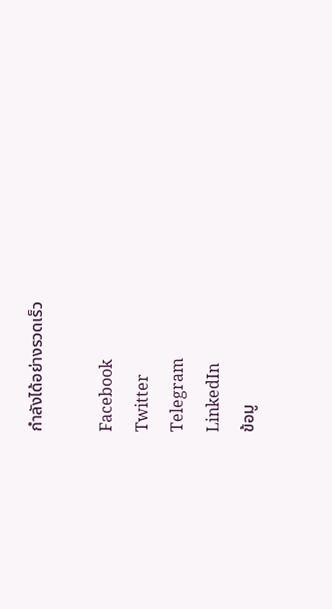กำลังได้อย่างรวดเร็ว

Facebook
Twitter
Telegram
LinkedIn
ข้อมู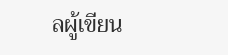ลผู้เขียน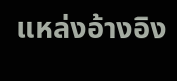แหล่งอ้างอิง